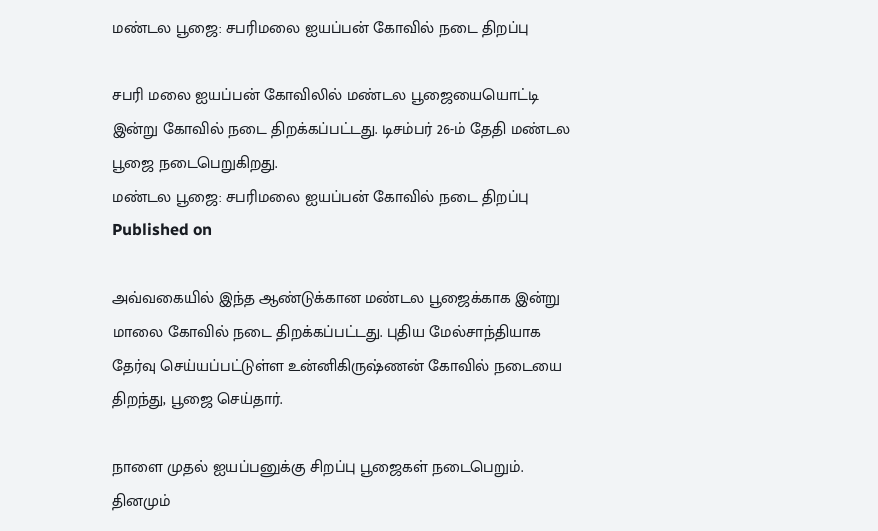மண்டல பூஜை: சபரிமலை ஐயப்பன் கோவில் நடை திறப்பு

சபரி மலை ஐயப்பன் கோவிலில் மண்டல பூஜையையொட்டி இன்று கோவில் நடை திறக்கப்பட்டது. டிசம்பர் 26-ம் தேதி மண்டல பூஜை நடைபெறுகிறது.
மண்டல பூஜை: சபரிமலை ஐயப்பன் கோவில் நடை திறப்பு
Published on

அவ்வகையில் இந்த ஆண்டுக்கான மண்டல பூஜைக்காக இன்று மாலை கோவில் நடை திறக்கப்பட்டது. புதிய மேல்சாந்தியாக தேர்வு செய்யப்பட்டுள்ள உன்னிகிருஷ்ணன் கோவில் நடையை திறந்து, பூஜை செய்தார்.

நாளை முதல் ஐயப்பனுக்கு சிறப்பு பூஜைகள் நடைபெறும்.  தினமும்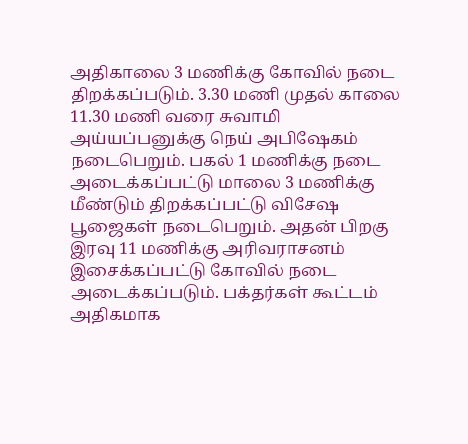அதிகாலை 3 மணிக்கு கோவில் நடை திறக்கப்படும். 3.30 மணி முதல் காலை 11.30 மணி வரை சுவாமி அய்யப்பனுக்கு நெய் அபிஷேகம் நடைபெறும். பகல் 1 மணிக்கு நடை அடைக்கப்பட்டு மாலை 3 மணிக்கு மீண்டும் திறக்கப்பட்டு விசே‌ஷ பூஜைகள் நடைபெறும். அதன் பிறகு இரவு 11 மணிக்கு அரிவராசனம் இசைக்கப்பட்டு கோவில் நடை அடைக்கப்படும். பக்தர்கள் கூட்டம் அதிகமாக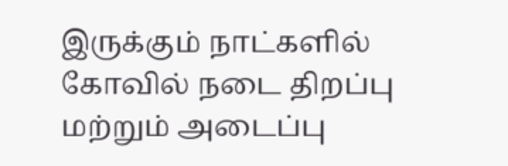இருக்கும் நாட்களில் கோவில் நடை திறப்பு மற்றும் அடைப்பு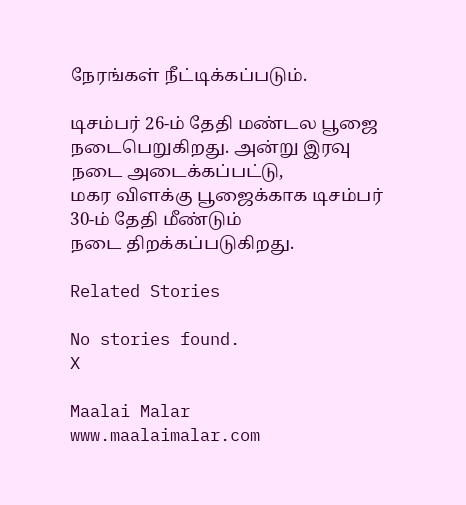நேரங்கள் நீட்டிக்கப்படும்.

டிசம்பர் 26-ம் தேதி மண்டல பூஜை நடைபெறுகிறது. அன்று இரவு நடை அடை‌க்க‌ப்பட்டு, மகர ‌விள‌க்கு பூஜை‌க்காக டிச‌ம்ப‌ர் 30-ம் தேதி ‌மீ‌ண்டு‌ம் நடை ‌திற‌க்க‌ப்படு‌கிறது.

Related Stories

No stories found.
X

Maalai Malar
www.maalaimalar.com